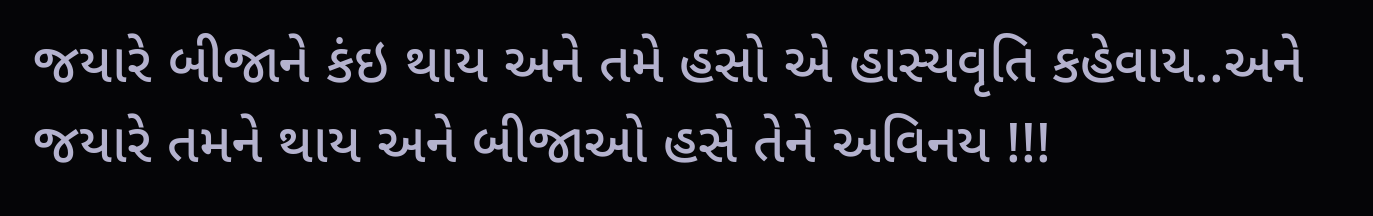જયારે બીજાને કંઇ થાય અને તમે હસો એ હાસ્યવૃતિ કહેવાય..અને જયારે તમને થાય અને બીજાઓ હસે તેને અવિનય !!!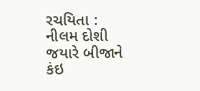રચયિતા : નીલમ દોશી
જયારે બીજાને કંઇ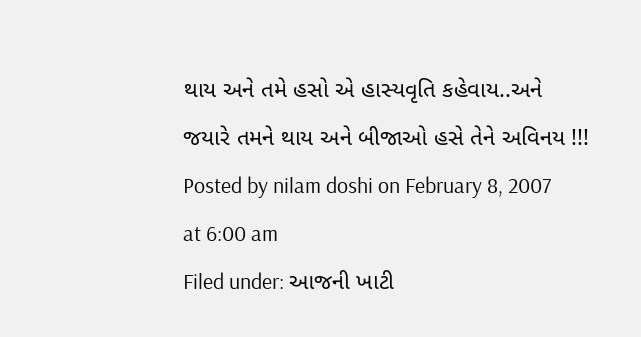થાય અને તમે હસો એ હાસ્યવૃતિ કહેવાય..અને જયારે તમને થાય અને બીજાઓ હસે તેને અવિનય !!!
Posted by nilam doshi on February 8, 2007 at 6:00 am
Filed under: આજની ખાટી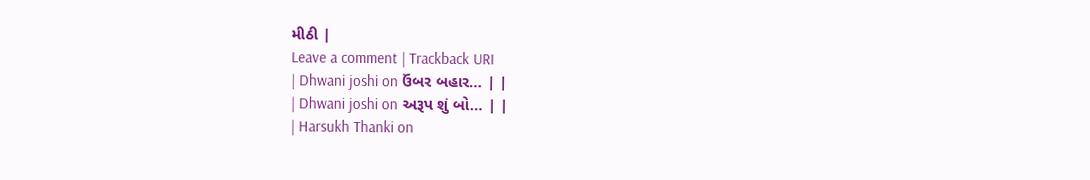મીઠી |
Leave a comment | Trackback URI
| Dhwani joshi on ઉંબર બહાર… | |
| Dhwani joshi on અરૂપ શું બો… | |
| Harsukh Thanki on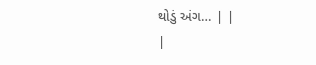થોડું અંગ… | |
|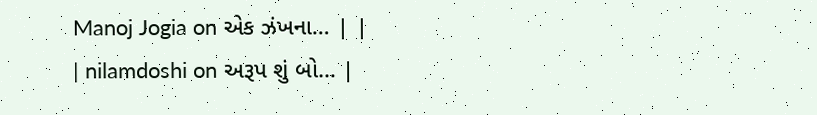Manoj Jogia on એક ઝંખના… | |
| nilamdoshi on અરૂપ શું બો… |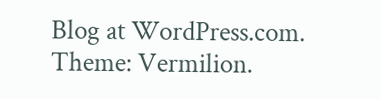Blog at WordPress.com. Theme: Vermilion.